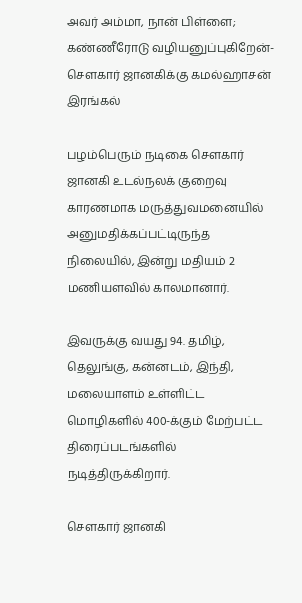அவர் அம்மா, நான் பிள்ளை; கண்ணீரோடு வழியனுப்புகிறேன்- சௌகார் ஜானகிக்கு கமல்ஹாசன் இரங்கல்

பழம்பெரும் நடிகை சௌகார் ஜானகி உடல்நலக் குறைவு காரணமாக மருத்துவமனையில் அனுமதிக்கப்பட்டிருந்த நிலையில், இன்று மதியம் 2 மணியளவில் காலமானார்.

இவருக்கு வயது 94. தமிழ், தெலுங்கு, கன்னடம், இந்தி, மலையாளம் உள்ளிட்ட மொழிகளில் 400-க்கும் மேற்பட்ட திரைப்படங்களில் நடித்திருக்கிறார்.

சௌகார் ஜானகி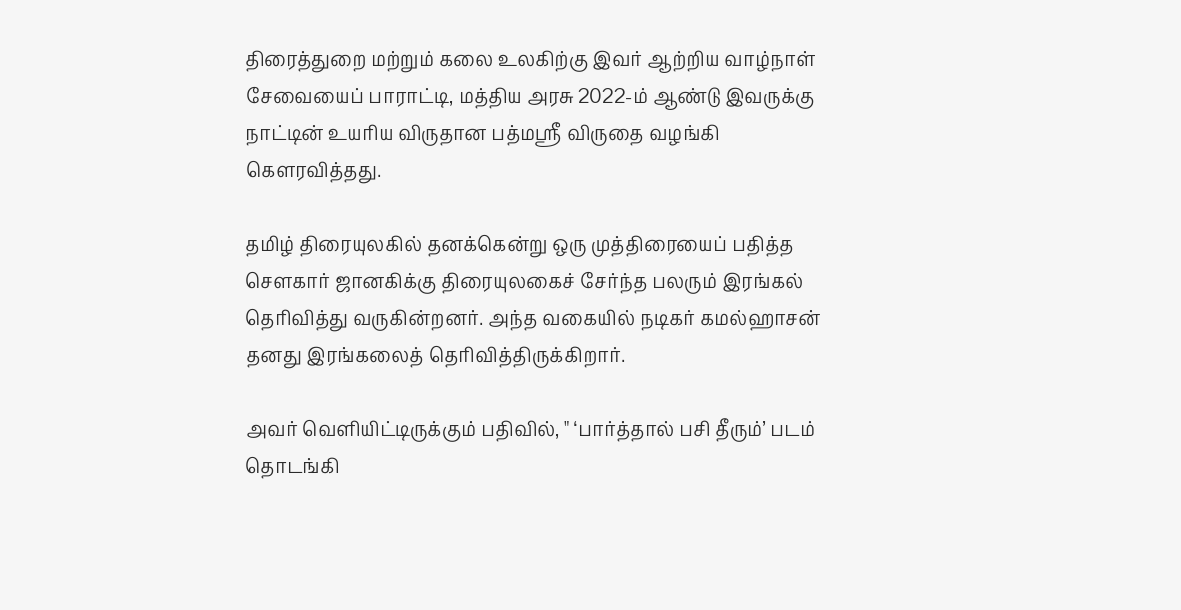திரைத்துறை மற்றும் கலை உலகிற்கு இவர் ஆற்றிய வாழ்நாள் சேவையைப் பாராட்டி, மத்திய அரசு 2022-ம் ஆண்டு இவருக்கு நாட்டின் உயரிய விருதான பத்மஸ்ரீ விருதை வழங்கி கௌரவித்தது.

தமிழ் திரையுலகில் தனக்கென்று ஒரு முத்திரையைப் பதித்த சௌகார் ஜானகிக்கு திரையுலகைச் சேர்ந்த பலரும் இரங்கல் தெரிவித்து வருகின்றனர். அந்த வகையில் நடிகர் கமல்ஹாசன் தனது இரங்கலைத் தெரிவித்திருக்கிறார்.

அவர் வெளியிட்டிருக்கும் பதிவில், " ‘பார்த்தால் பசி தீரும்’ படம் தொடங்கி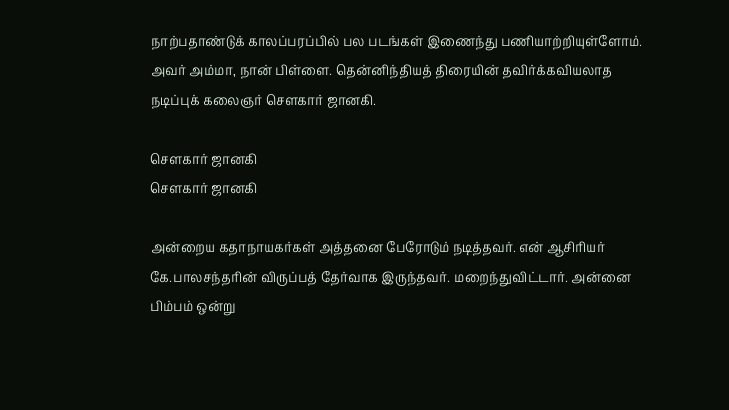நாற்பதாண்டுக் காலப்பரப்பில் பல படங்கள் இணைந்து பணியாற்றியுள்ளோம். அவர் அம்மா, நான் பிள்ளை. தென்னிந்தியத் திரையின் தவிர்க்கவியலாத நடிப்புக் கலைஞர் சௌகார் ஜானகி.

சௌகார் ஜானகி
சௌகார் ஜானகி

அன்றைய கதாநாயகர்கள் அத்தனை பேரோடும் நடித்தவர். என் ஆசிரியர் கே.பாலசந்தரின் விருப்பத் தேர்வாக இருந்தவர். மறைந்துவிட்டார். அன்னை பிம்பம் ஒன்று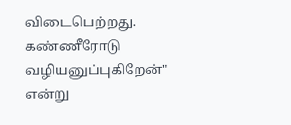விடைபெற்றது. கண்ணீரோடு வழியனுப்புகிறேன்" என்று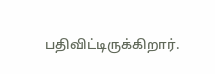பதிவிட்டிருக்கிறார்.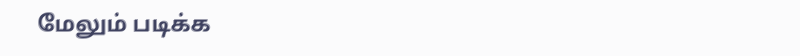மேலும் படிக்க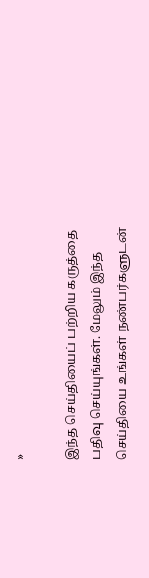»

இந்த செய்தியைப் பற்றிய கருத்தை பதிவு செய்யுங்கள். மேலும் இந்த செய்தியை உங்கள் நண்பர்களுடன்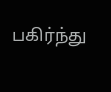பகிர்ந்து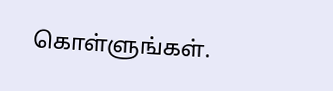கொள்ளுங்கள்.